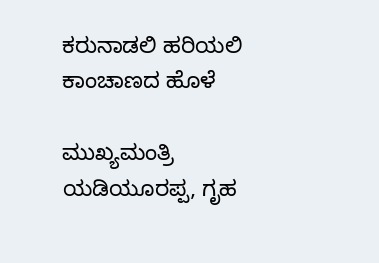ಕರುನಾಡಲಿ ಹರಿಯಲಿ ಕಾಂಚಾಣದ ಹೊಳೆ

ಮುಖ್ಯಮಂತ್ರಿ ಯಡಿಯೂರಪ್ಪ, ಗೃಹ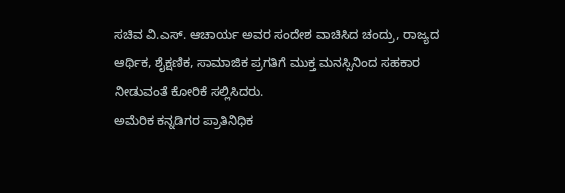ಸಚಿವ ವಿ.ಎಸ್. ಆಚಾರ್ಯ ಅವರ ಸಂದೇಶ ವಾಚಿಸಿದ ಚಂದ್ರು, ರಾಜ್ಯದ ಆರ್ಥಿಕ, ಶೈಕ್ಷಣಿಕ, ಸಾಮಾಜಿಕ ಪ್ರಗತಿಗೆ ಮುಕ್ತ ಮನಸ್ಸಿನಿಂದ ಸಹಕಾರ ನೀಡುವಂತೆ ಕೋರಿಕೆ ಸಲ್ಲಿಸಿದರು.
ಅಮೆರಿಕ ಕನ್ನಡಿಗರ ಪ್ರಾತಿನಿಧಿಕ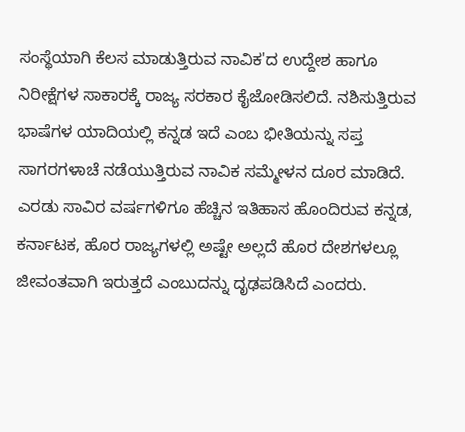ಸಂಸ್ಥೆಯಾಗಿ ಕೆಲಸ ಮಾಡುತ್ತಿರುವ ನಾವಿಕ'ದ ಉದ್ದೇಶ ಹಾಗೂ ನಿರೀಕ್ಷೆಗಳ ಸಾಕಾರಕ್ಕೆ ರಾಜ್ಯ ಸರಕಾರ ಕೈಜೋಡಿಸಲಿದೆ. ನಶಿಸುತ್ತಿರುವ ಭಾಷೆಗಳ ಯಾದಿಯಲ್ಲಿ ಕನ್ನಡ ಇದೆ ಎಂಬ ಭೀತಿಯನ್ನು ಸಪ್ತ ಸಾಗರಗಳಾಚೆ ನಡೆಯುತ್ತಿರುವ ನಾವಿಕ ಸಮ್ಮೇಳನ ದೂರ ಮಾಡಿದೆ. ಎರಡು ಸಾವಿರ ವರ್ಷಗಳಿಗೂ ಹೆಚ್ಚಿನ ಇತಿಹಾಸ ಹೊಂದಿರುವ ಕನ್ನಡ, ಕರ್ನಾಟಕ, ಹೊರ ರಾಜ್ಯಗಳಲ್ಲಿ ಅಷ್ಟೇ ಅಲ್ಲದೆ ಹೊರ ದೇಶಗಳಲ್ಲೂ ಜೀವಂತವಾಗಿ ಇರುತ್ತದೆ ಎಂಬುದನ್ನು ದೃಢಪಡಿಸಿದೆ ಎಂದರು.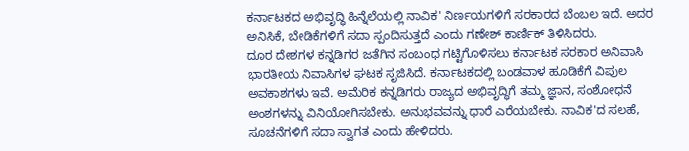ಕರ್ನಾಟಕದ ಅಭಿವೃದ್ಧಿ ಹಿನ್ನೆಲೆಯಲ್ಲಿ ನಾವಿಕ' ನಿರ್ಣಯಗಳಿಗೆ ಸರಕಾರದ ಬೆಂಬಲ ಇದೆ. ಅದರ ಅನಿಸಿಕೆ, ಬೇಡಿಕೆಗಳಿಗೆ ಸದಾ ಸ್ಪಂದಿಸುತ್ತದೆ ಎಂದು ಗಣೇಶ್ ಕಾರ್ಣಿಕ್ ತಿಳಿಸಿದರು.
ದೂರ ದೇಶಗಳ ಕನ್ನಡಿಗರ ಜತೆಗಿನ ಸಂಬಂಧ ಗಟ್ಟಿಗೊಳಿಸಲು ಕರ್ನಾಟಕ ಸರಕಾರ ಅನಿವಾಸಿ ಭಾರತೀಯ ನಿವಾಸಿಗಳ ಘಟಕ ಸೃಜಿಸಿದೆ. ಕರ್ನಾಟಕದಲ್ಲಿ ಬಂಡವಾಳ ಹೂಡಿಕೆಗೆ ವಿಪುಲ ಅವಕಾಶಗಳು ಇವೆ. ಅಮೆರಿಕ ಕನ್ನಡಿಗರು ರಾಜ್ಯದ ಅಭಿವೃದ್ಧಿಗೆ ತಮ್ಮ ಜ್ಞಾನ, ಸಂಶೋಧನೆ ಅಂಶಗಳನ್ನು ವಿನಿಯೋಗಿಸಬೇಕು. ಅನುಭವವನ್ನು ಧಾರೆ ಎರೆಯಬೇಕು. ನಾವಿಕ'ದ ಸಲಹೆ, ಸೂಚನೆಗಳಿಗೆ ಸದಾ ಸ್ವಾಗತ ಎಂದು ಹೇಳಿದರು.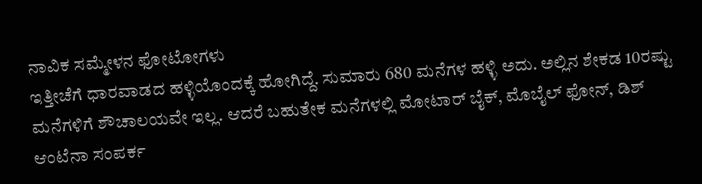ನಾವಿಕ ಸಮ್ಮೇಳನ ಫೋಟೋಗಳು
ಇತ್ತೀಚೆಗೆ ಧಾರವಾಡದ ಹಳ್ಳಿಯೊಂದಕ್ಕೆ ಹೋಗಿದ್ದೆ. ಸುಮಾರು 680 ಮನೆಗಳ ಹಳ್ಳಿ ಅದು. ಅಲ್ಲಿನ ಶೇಕಡ 10ರಷ್ಟು ಮನೆಗಳಿಗೆ ಶೌಚಾಲಯವೇ ಇಲ್ಲ. ಆದರೆ ಬಹುತೇಕ ಮನೆಗಳಲ್ಲಿ ಮೋಟಾರ್ ಬೈಕ್, ಮೊಬೈಲ್ ಫೋನ್, ಡಿಶ್ ಆಂಟೆನಾ ಸಂಪರ್ಕ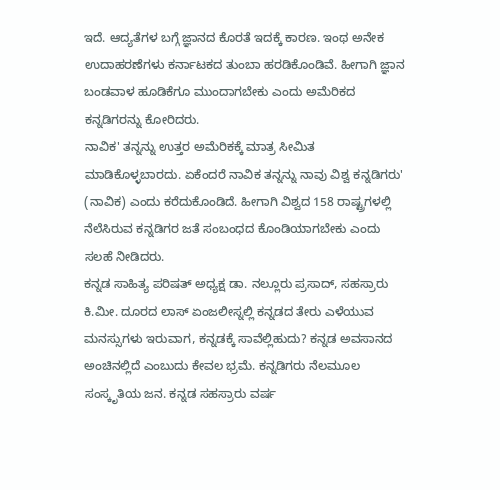ಇದೆ. ಆದ್ಯತೆಗಳ ಬಗ್ಗೆ ಜ್ಞಾನದ ಕೊರತೆ ಇದಕ್ಕೆ ಕಾರಣ. ಇಂಥ ಅನೇಕ ಉದಾಹರಣೆಗಳು ಕರ್ನಾಟಕದ ತುಂಬಾ ಹರಡಿಕೊಂಡಿವೆ. ಹೀಗಾಗಿ ಜ್ಞಾನ ಬಂಡವಾಳ ಹೂಡಿಕೆಗೂ ಮುಂದಾಗಬೇಕು ಎಂದು ಅಮೆರಿಕದ ಕನ್ನಡಿಗರನ್ನು ಕೋರಿದರು.
ನಾವಿಕ' ತನ್ನನ್ನು ಉತ್ತರ ಅಮೆರಿಕಕ್ಕೆ ಮಾತ್ರ ಸೀಮಿತ ಮಾಡಿಕೊಳ್ಳಬಾರದು. ಏಕೆಂದರೆ ನಾವಿಕ ತನ್ನನ್ನು ನಾವು ವಿಶ್ವ ಕನ್ನಡಿಗರು' (ನಾವಿಕ) ಎಂದು ಕರೆದುಕೊಂಡಿದೆ. ಹೀಗಾಗಿ ವಿಶ್ವದ 158 ರಾಷ್ಟ್ರಗಳಲ್ಲಿ ನೆಲೆಸಿರುವ ಕನ್ನಡಿಗರ ಜತೆ ಸಂಬಂಧದ ಕೊಂಡಿಯಾಗಬೇಕು ಎಂದು ಸಲಹೆ ನೀಡಿದರು.
ಕನ್ನಡ ಸಾಹಿತ್ಯ ಪರಿಷತ್ ಅಧ್ಯಕ್ಷ ಡಾ. ನಲ್ಲೂರು ಪ್ರಸಾದ್, ಸಹಸ್ರಾರು ಕಿ.ಮೀ. ದೂರದ ಲಾಸ್ ಏಂಜಲೀಸ್ನಲ್ಲಿ ಕನ್ನಡದ ತೇರು ಎಳೆಯುವ ಮನಸ್ಸುಗಳು ಇರುವಾಗ, ಕನ್ನಡಕ್ಕೆ ಸಾವೆಲ್ಲಿಹುದು? ಕನ್ನಡ ಅವಸಾನದ ಅಂಚಿನಲ್ಲಿದೆ ಎಂಬುದು ಕೇವಲ ಭ್ರಮೆ. ಕನ್ನಡಿಗರು ನೆಲಮೂಲ ಸಂಸ್ಕೃತಿಯ ಜನ. ಕನ್ನಡ ಸಹಸ್ರಾರು ವರ್ಷ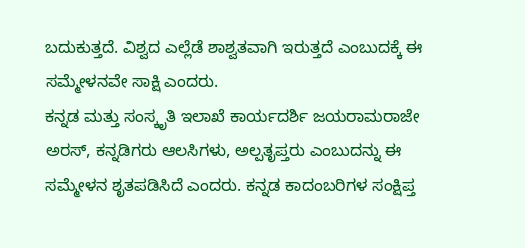ಬದುಕುತ್ತದೆ. ವಿಶ್ವದ ಎಲ್ಲೆಡೆ ಶಾಶ್ವತವಾಗಿ ಇರುತ್ತದೆ ಎಂಬುದಕ್ಕೆ ಈ ಸಮ್ಮೇಳನವೇ ಸಾಕ್ಷಿ ಎಂದರು.
ಕನ್ನಡ ಮತ್ತು ಸಂಸ್ಕೃತಿ ಇಲಾಖೆ ಕಾರ್ಯದರ್ಶಿ ಜಯರಾಮರಾಜೇ ಅರಸ್, ಕನ್ನಡಿಗರು ಆಲಸಿಗಳು, ಅಲ್ಪತೃಪ್ತರು ಎಂಬುದನ್ನು ಈ ಸಮ್ಮೇಳನ ಶೃತಪಡಿಸಿದೆ ಎಂದರು. ಕನ್ನಡ ಕಾದಂಬರಿಗಳ ಸಂಕ್ಷಿಪ್ತ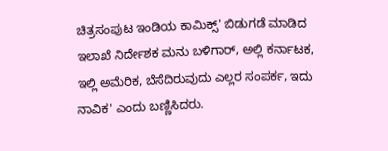ಚಿತ್ರಸಂಪುಟ ಇಂಡಿಯ ಕಾಮಿಕ್ಸ್' ಬಿಡುಗಡೆ ಮಾಡಿದ ಇಲಾಖೆ ನಿರ್ದೇಶಕ ಮನು ಬಳಿಗಾರ್, ಅಲ್ಲಿ ಕರ್ನಾಟಕ, ಇಲ್ಲಿ ಅಮೆರಿಕ, ಬೆಸೆದಿರುವುದು ಎಲ್ಲರ ಸಂಪರ್ಕ, ಇದು ನಾವಿಕ' ಎಂದು ಬಣ್ಣಿಸಿದರು.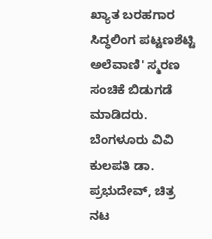ಖ್ಯಾತ ಬರಹಗಾರ ಸಿದ್ಧಲಿಂಗ ಪಟ್ಟಣಶೆಟ್ಟಿ ಅಲೆವಾಣಿ' ಸ್ಮರಣ ಸಂಚಿಕೆ ಬಿಡುಗಡೆ ಮಾಡಿದರು. ಬೆಂಗಳೂರು ವಿವಿ ಕುಲಪತಿ ಡಾ. ಪ್ರಭುದೇವ್, ಚಿತ್ರ ನಟ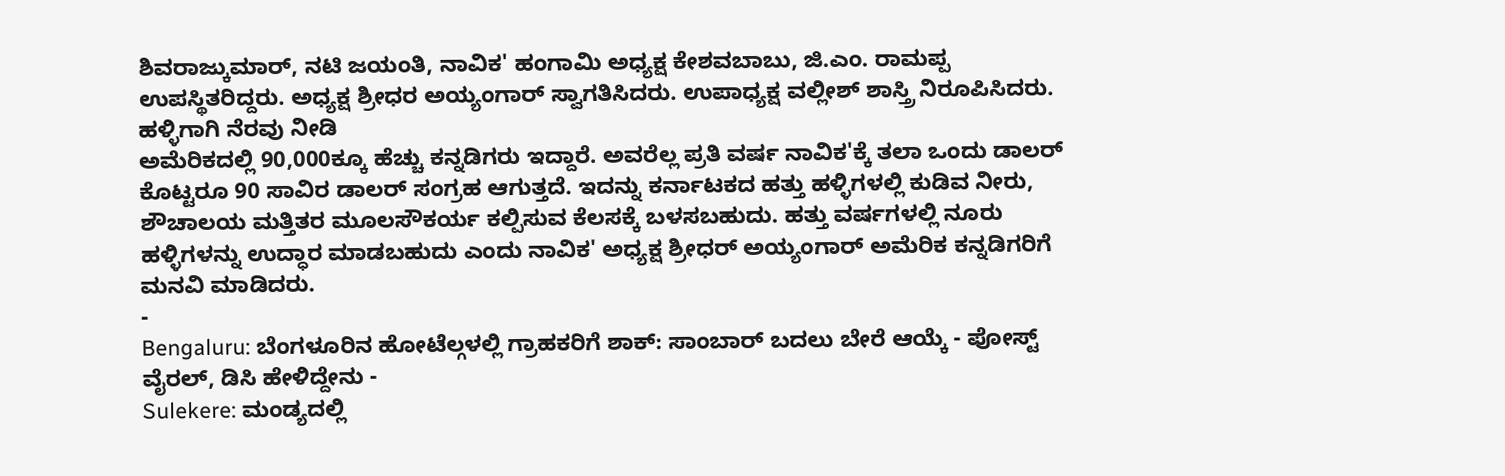ಶಿವರಾಜ್ಕುಮಾರ್, ನಟಿ ಜಯಂತಿ, ನಾವಿಕ' ಹಂಗಾಮಿ ಅಧ್ಯಕ್ಷ ಕೇಶವಬಾಬು, ಜಿ.ಎಂ. ರಾಮಪ್ಪ ಉಪಸ್ಥಿತರಿದ್ದರು. ಅಧ್ಯಕ್ಷ ಶ್ರೀಧರ ಅಯ್ಯಂಗಾರ್ ಸ್ವಾಗತಿಸಿದರು. ಉಪಾಧ್ಯಕ್ಷ ವಲ್ಲೀಶ್ ಶಾಸ್ತ್ರಿ ನಿರೂಪಿಸಿದರು.
ಹಳ್ಳಿಗಾಗಿ ನೆರವು ನೀಡಿ
ಅಮೆರಿಕದಲ್ಲಿ 90,000ಕ್ಕೂ ಹೆಚ್ಚು ಕನ್ನಡಿಗರು ಇದ್ದಾರೆ. ಅವರೆಲ್ಲ ಪ್ರತಿ ವರ್ಷ ನಾವಿಕ'ಕ್ಕೆ ತಲಾ ಒಂದು ಡಾಲರ್ ಕೊಟ್ಟರೂ 90 ಸಾವಿರ ಡಾಲರ್ ಸಂಗ್ರಹ ಆಗುತ್ತದೆ. ಇದನ್ನು ಕರ್ನಾಟಕದ ಹತ್ತು ಹಳ್ಳಿಗಳಲ್ಲಿ ಕುಡಿವ ನೀರು, ಶೌಚಾಲಯ ಮತ್ತಿತರ ಮೂಲಸೌಕರ್ಯ ಕಲ್ಪಿಸುವ ಕೆಲಸಕ್ಕೆ ಬಳಸಬಹುದು. ಹತ್ತು ವರ್ಷಗಳಲ್ಲಿ ನೂರು ಹಳ್ಳಿಗಳನ್ನು ಉದ್ಧಾರ ಮಾಡಬಹುದು ಎಂದು ನಾವಿಕ' ಅಧ್ಯಕ್ಷ ಶ್ರೀಧರ್ ಅಯ್ಯಂಗಾರ್ ಅಮೆರಿಕ ಕನ್ನಡಿಗರಿಗೆ ಮನವಿ ಮಾಡಿದರು.
-
Bengaluru: ಬೆಂಗಳೂರಿನ ಹೋಟೆಲ್ಗಳಲ್ಲಿ ಗ್ರಾಹಕರಿಗೆ ಶಾಕ್: ಸಾಂಬಾರ್ ಬದಲು ಬೇರೆ ಆಯ್ಕೆ - ಪೋಸ್ಟ್ ವೈರಲ್, ಡಿಸಿ ಹೇಳಿದ್ದೇನು -
Sulekere: ಮಂಡ್ಯದಲ್ಲಿ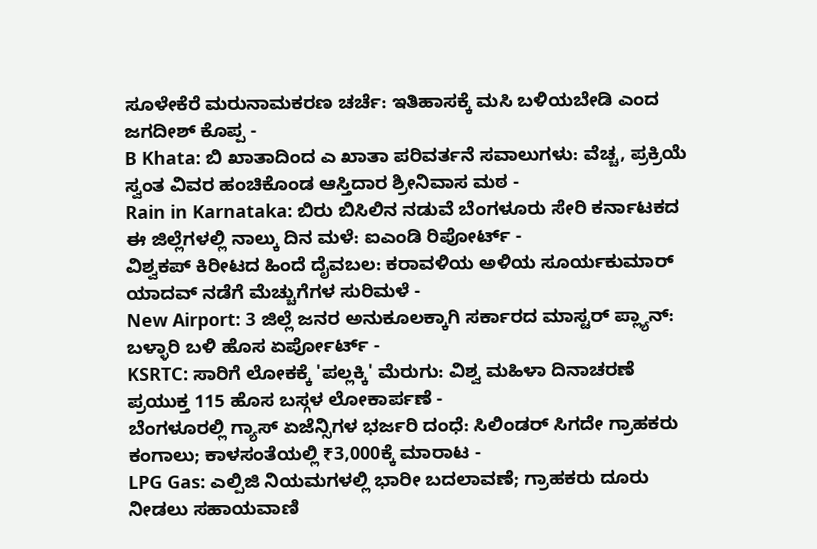ಸೂಳೇಕೆರೆ ಮರುನಾಮಕರಣ ಚರ್ಚೆ: ಇತಿಹಾಸಕ್ಕೆ ಮಸಿ ಬಳಿಯಬೇಡಿ ಎಂದ ಜಗದೀಶ್ ಕೊಪ್ಪ -
B Khata: ಬಿ ಖಾತಾದಿಂದ ಎ ಖಾತಾ ಪರಿವರ್ತನೆ ಸವಾಲುಗಳು: ವೆಚ್ಚ, ಪ್ರಕ್ರಿಯೆ ಸ್ವಂತ ವಿವರ ಹಂಚಿಕೊಂಡ ಆಸ್ತಿದಾರ ಶ್ರೀನಿವಾಸ ಮಠ -
Rain in Karnataka: ಬಿರು ಬಿಸಿಲಿನ ನಡುವೆ ಬೆಂಗಳೂರು ಸೇರಿ ಕರ್ನಾಟಕದ ಈ ಜಿಲ್ಲೆಗಳಲ್ಲಿ ನಾಲ್ಕು ದಿನ ಮಳೆ: ಐಎಂಡಿ ರಿಪೋರ್ಟ್ -
ವಿಶ್ವಕಪ್ ಕಿರೀಟದ ಹಿಂದೆ ದೈವಬಲ: ಕರಾವಳಿಯ ಅಳಿಯ ಸೂರ್ಯಕುಮಾರ್ ಯಾದವ್ ನಡೆಗೆ ಮೆಚ್ಚುಗೆಗಳ ಸುರಿಮಳೆ -
New Airport: 3 ಜಿಲ್ಲೆ ಜನರ ಅನುಕೂಲಕ್ಕಾಗಿ ಸರ್ಕಾರದ ಮಾಸ್ಟರ್ ಪ್ಲ್ಯಾನ್: ಬಳ್ಳಾರಿ ಬಳಿ ಹೊಸ ಏರ್ಪೋರ್ಟ್ -
KSRTC: ಸಾರಿಗೆ ಲೋಕಕ್ಕೆ 'ಪಲ್ಲಕ್ಕಿ' ಮೆರುಗು: ವಿಶ್ವ ಮಹಿಳಾ ದಿನಾಚರಣೆ ಪ್ರಯುಕ್ತ 115 ಹೊಸ ಬಸ್ಗಳ ಲೋಕಾರ್ಪಣೆ -
ಬೆಂಗಳೂರಲ್ಲಿ ಗ್ಯಾಸ್ ಏಜೆನ್ಸಿಗಳ ಭರ್ಜರಿ ದಂಧೆ: ಸಿಲಿಂಡರ್ ಸಿಗದೇ ಗ್ರಾಹಕರು ಕಂಗಾಲು; ಕಾಳಸಂತೆಯಲ್ಲಿ ₹3,000ಕ್ಕೆ ಮಾರಾಟ -
LPG Gas: ಎಲ್ಪಿಜಿ ನಿಯಮಗಳಲ್ಲಿ ಭಾರೀ ಬದಲಾವಣೆ; ಗ್ರಾಹಕರು ದೂರು ನೀಡಲು ಸಹಾಯವಾಣಿ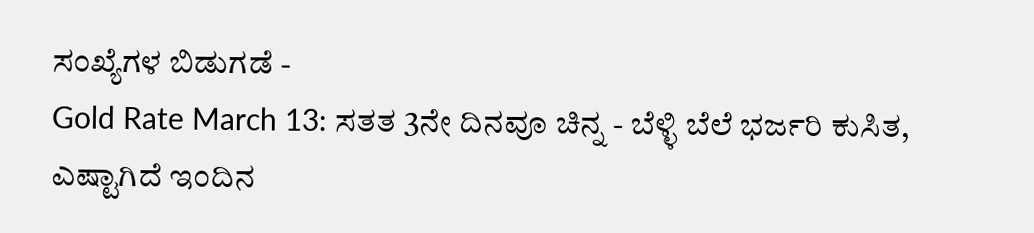ಸಂಖ್ಯೆಗಳ ಬಿಡುಗಡೆ -
Gold Rate March 13: ಸತತ 3ನೇ ದಿನವೂ ಚಿನ್ನ - ಬೆಳ್ಳಿ ಬೆಲೆ ಭರ್ಜರಿ ಕುಸಿತ, ಎಷ್ಟಾಗಿದೆ ಇಂದಿನ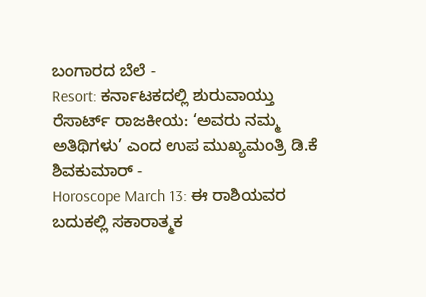ಬಂಗಾರದ ಬೆಲೆ -
Resort: ಕರ್ನಾಟಕದಲ್ಲಿ ಶುರುವಾಯ್ತು ರೆಸಾರ್ಟ್ ರಾಜಕೀಯ: ‘ಅವರು ನಮ್ಮ ಅತಿಥಿಗಳು’ ಎಂದ ಉಪ ಮುಖ್ಯಮಂತ್ರಿ ಡಿ.ಕೆ ಶಿವಕುಮಾರ್ -
Horoscope March 13: ಈ ರಾಶಿಯವರ ಬದುಕಲ್ಲಿ ಸಕಾರಾತ್ಮಕ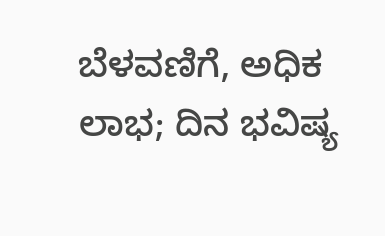ಬೆಳವಣಿಗೆ, ಅಧಿಕ ಲಾಭ; ದಿನ ಭವಿಷ್ಯ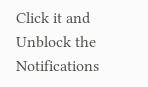Click it and Unblock the Notifications